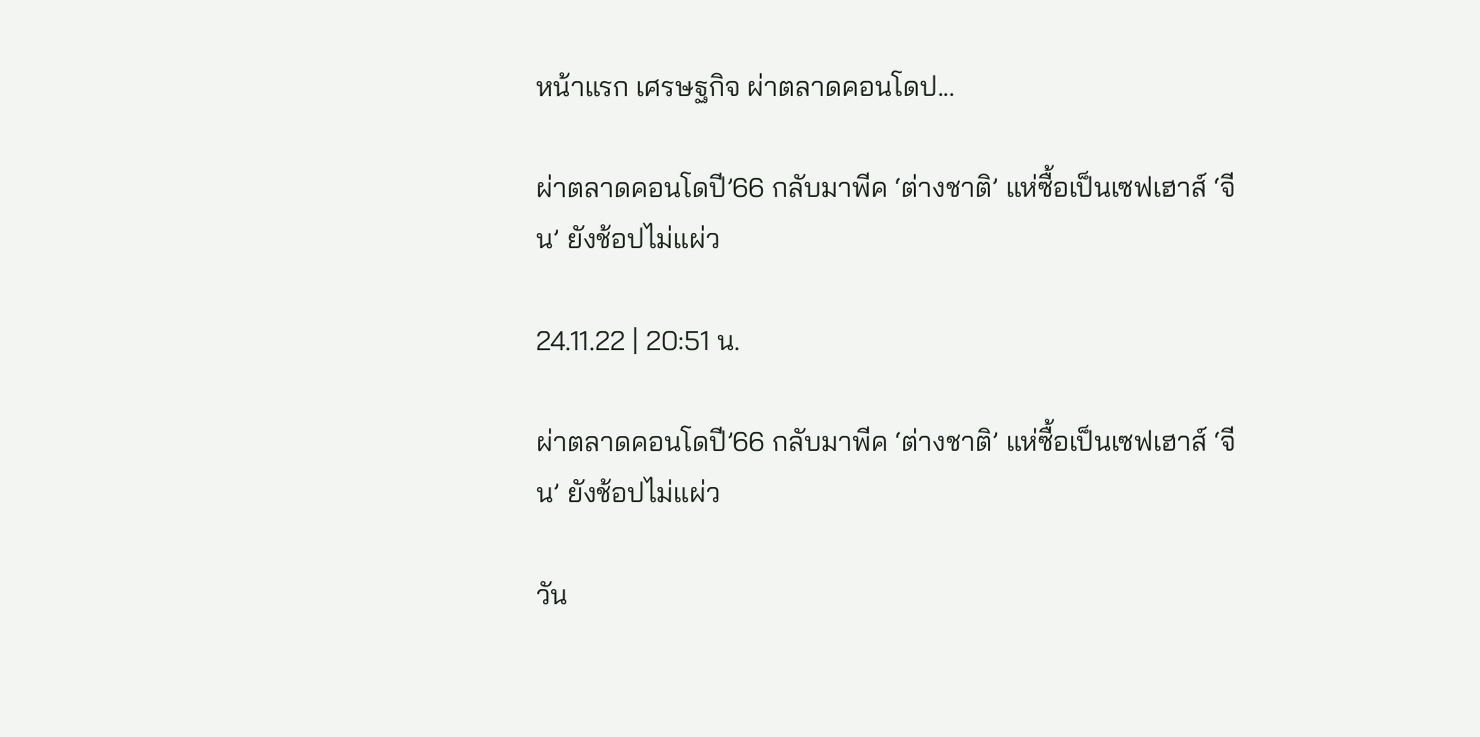หน้าแรก เศรษฐกิจ ผ่าตลาดคอนโดป...

ผ่าตลาดคอนโดปี’66 กลับมาพีค ‘ต่างชาติ’ แห่ซื้อเป็นเซฟเฮาส์ ‘จีน’ ยังช้อปไม่แผ่ว

24.11.22 | 20:51 น.

ผ่าตลาดคอนโดปี’66 กลับมาพีค ‘ต่างชาติ’ แห่ซื้อเป็นเซฟเฮาส์ ‘จีน’ ยังช้อปไม่แผ่ว

วัน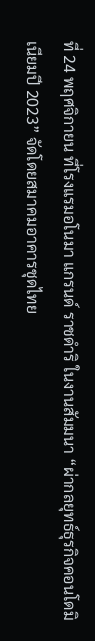ที่ 24 พฤศจิกายน ที่โรงแรมอโนมา แกรนด์ ราชดำริ ในงานสัมมนา “ผ่ากลยุทธ์ธุรกิจคอนโดมิเนียมปี 2023” จัดโดยสมาคมอาคารชุดไทย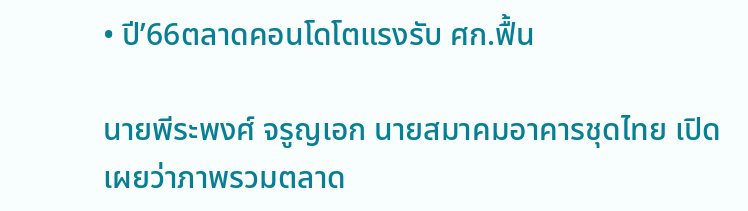• ปี’66ตลาดคอนโดโตแรงรับ ศก.ฟื้น

นายพีระพงศ์ จรูญเอก นายสมาคมอาคารชุดไทย เปิดเผยว่าภาพรวมตลาด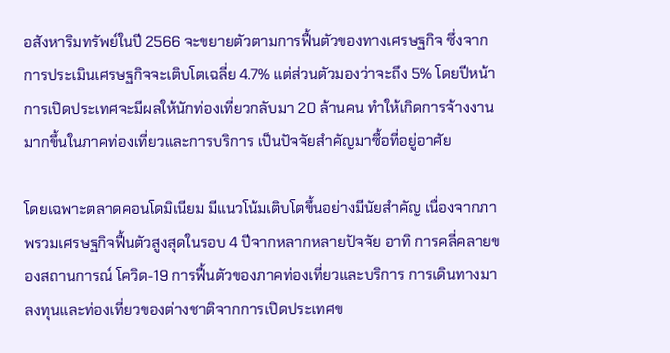อสังหาริมทรัพย์ในปี 2566 จะขยายตัวตามการฟื้นตัวของทางเศรษฐกิจ ซึ่งจากการประเมินเศรษฐกิจจะเติบโตเฉลี่ย 4.7% แต่ส่วนตัวมองว่าจะถึง 5% โดยปีหน้าการเปิดประเทศจะมีผลให้นักท่องเที่ยวกลับมา 20 ล้านคน ทำให้เกิดการจ้างงานมากขึ้นในภาคท่องเที่ยวและการบริการ เป็นปัจจัยสำคัญมาซื้อที่อยู่อาศัย

โดยเฉพาะตลาดคอนโดมิเนียม มีแนวโน้มเติบโตขึ้นอย่างมีนัยสำคัญ เนื่องจากภาพรวมเศรษฐกิจฟื้นตัวสูงสุดในรอบ 4 ปีจากหลากหลายปัจจัย อาทิ การคลี่คลายของสถานการณ์ โควิด-19 การฟื้นตัวของภาคท่องเที่ยวและบริการ การเดินทางมาลงทุนและท่องเที่ยวของต่างชาติจากการเปิดประเทศข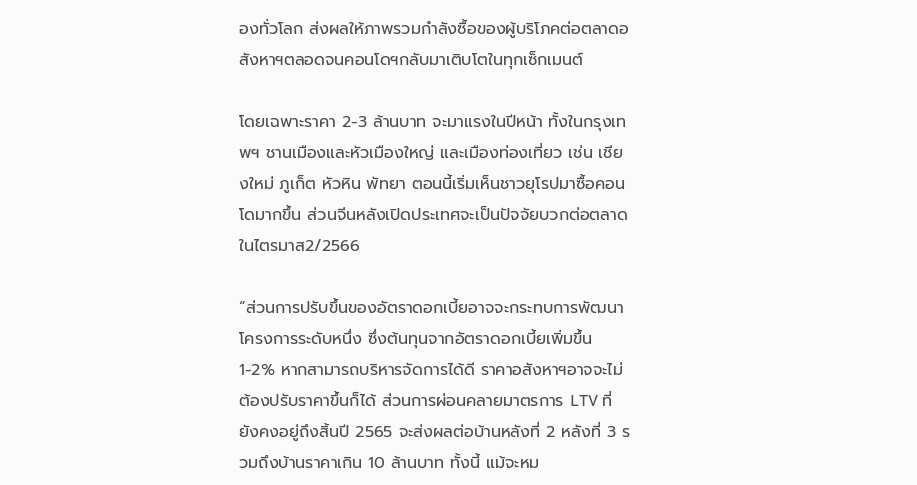องทั่วโลก ส่งผลให้ภาพรวมกำลังซื้อของผู้บริโภคต่อตลาดอสังหาฯตลอดจนคอนโดฯกลับมาเติบโตในทุกเซ็กเมนต์

โดยเฉพาะราคา 2-3 ล้านบาท จะมาแรงในปีหน้า ทั้งในกรุงเทพฯ ชานเมืองและหัวเมืองใหญ่ และเมืองท่องเที่ยว เช่น เชียงใหม่ ภูเก็ต หัวหิน พัทยา ตอนนี้เริ่มเห็นชาวยุโรปมาซื้อคอนโดมากขึ้น ส่วนจีนหลังเปิดประเทศจะเป็นปัจจัยบวกต่อตลาดในไตรมาส2/2566

“ส่วนการปรับขึ้นของอัตราดอกเบี้ยอาจจะกระทบการพัฒนาโครงการระดับหนึ่ง ซึ่งต้นทุนจากอัตราดอกเบี้ยเพิ่มขึ้น 1-2% หากสามารถบริหารจัดการได้ดี ราคาอสังหาฯอาจจะไม่ต้องปรับราคาขึ้นก็ได้ ส่วนการผ่อนคลายมาตรการ LTV ที่ยังคงอยู่ถึงสิ้นปี 2565 จะส่งผลต่อบ้านหลังที่ 2 หลังที่ 3 รวมถึงบ้านราคาเกิน 10 ล้านบาท ทั้งนี้ แม้จะหม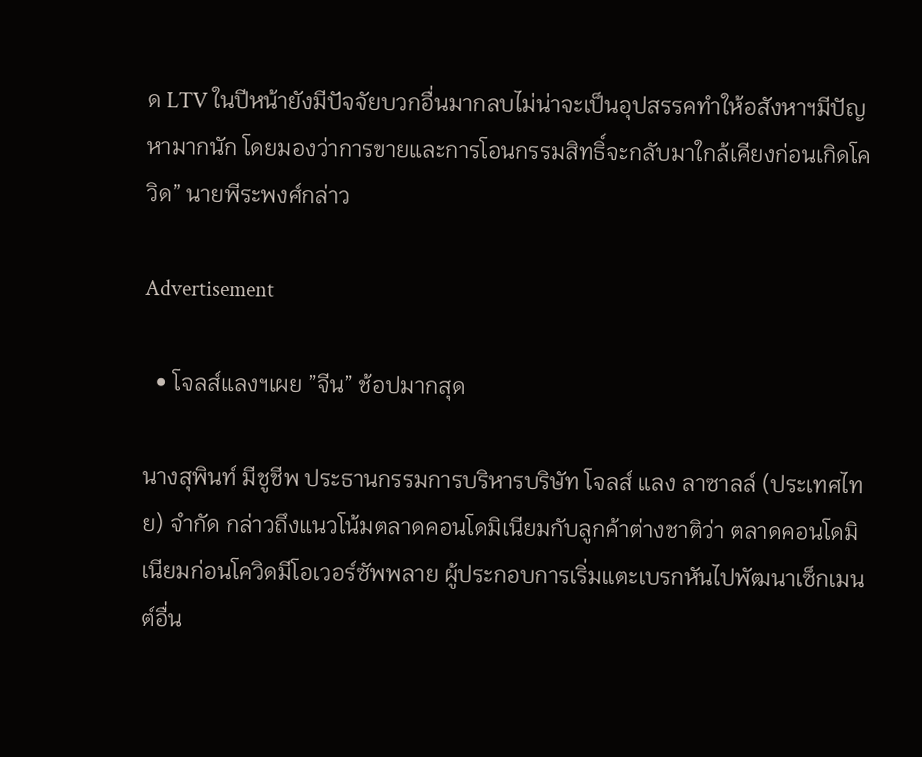ด LTV ในปีหน้ายังมีปัจจัยบวกอื่นมากลบไม่น่าจะเป็นอุปสรรคทำให้อสังหาฯมีปัญหามากนัก โดยมองว่าการขายและการโอนกรรมสิทธิ์จะกลับมาใกล้เคียงก่อนเกิดโควิด” นายพีระพงศ์กล่าว

Advertisement

  • โจลส์แลงฯเผย ”จีน” ช้อปมากสุด

นางสุพินท์ มีชูชีพ ประธานกรรมการบริหารบริษัท โจลส์ แลง ลาซาลล์ (ประเทศไทย) จำกัด กล่าวถึงแนวโน้มตลาดคอนโดมิเนียมกับลูกค้าต่างชาติว่า ตลาดคอนโดมิเนียมก่อนโควิดมีโอเวอร์ซัพพลาย ผู้ประกอบการเริ่มแตะเบรกหันไปพัฒนาเซ็กเมนต์อื่น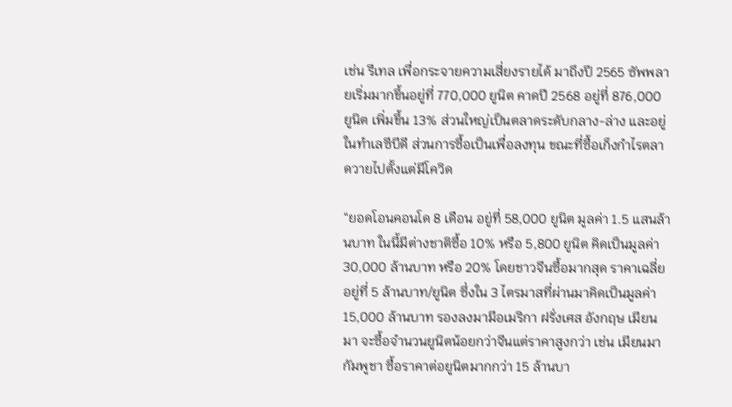เช่น รีเทล เพื่อกระจายความเสี่ยงรายได้ มาถึงปี 2565 ซัพพลายเริ่มมากขึ้นอยู่ที่ 770,000 ยูนิต คาดปี 2568 อยู่ที่ 876,000 ยูนิต เพิ่มขึ้น 13% ส่วนใหญ่เป็นตลาดระดับกลาง-ล่าง และอยู่ในทำเลซีบีดี ส่วนการซื้อเป็นเพื่อลงทุน ขณะที่ซื้อเก็งกำไรตลาดวายไปตั้งแต่มีโควิด

“ยอดโอนคอนโด 8 เดือน อยู่ที่ 58,000 ยูนิต มูลค่า 1.5 แสนล้านบาท ในนี้มีต่างชาติซื้อ 10% หรือ 5,800 ยูนิต คิดเป็นมูลค่า 30,000 ล้านบาท หรือ 20% โดยชาวจีนซื้อมากสุด ราคาเฉลี่ยอยู่ที่ 5 ล้านบาท/ยูนิต ซึ่งใน 3 ไตรมาสที่ผ่านมาคิดเป็นมูลค่า 15,000 ล้านบาท รองลงมามีอเมริกา ฝรั่งเศส อังกฤษ เมียนมา จะซื้อจำนวนยูนิตน้อยกว่าจีนแต่ราคาสูงกว่า เช่น เมียนมา กัมพูชา ซื้อราคาต่อยูนิตมากกว่า 15 ล้านบา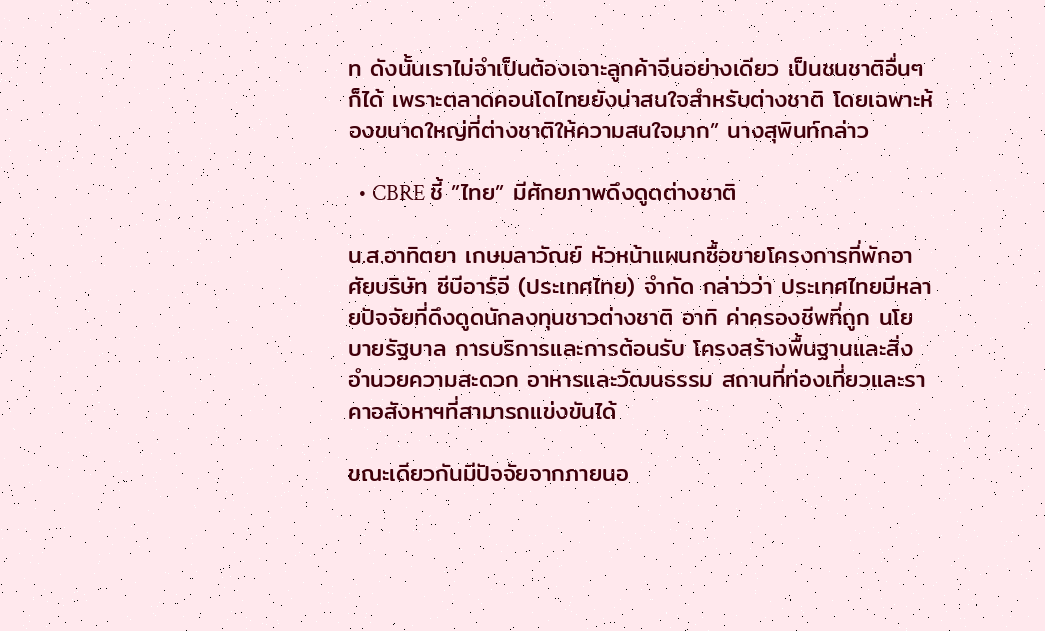ท ดังนั้นเราไม่จำเป็นต้องเจาะลูกค้าจีนอย่างเดียว เป็นชนชาติอื่นๆ ก็ได้ เพราะตลาดคอนโดไทยยังน่าสนใจสำหรับต่างชาติ โดยเฉพาะห้องขนาดใหญ่ที่ต่างชาติให้ความสนใจมาก” นางสุพินท์กล่าว

  • CBRE ชี้ ”ไทย” มีศักยภาพดึงดูดต่างชาติ

น.ส.อาทิตยา เกษมลาวัณย์ หัวหน้าแผนกซื้อขายโครงการที่พักอาศัยบริษัท ซีบีอาร์อี (ประเทศไทย) จำกัด กล่าวว่า ประเทศไทยมีหลายปัจจัยที่ดึงดูดนักลงทุนชาวต่างชาติ อาทิ ค่าครองชีพที่ถูก นโยบายรัฐบาล การบริการและการต้อนรับ โครงสร้างพื้นฐานและสิ่งอำนวยความสะดวก อาหารและวัฒนธรรม สถานที่ท่องเที่ยวและราคาอสังหาฯที่สามารถแข่งขันได้

ขณะเดียวกันมีปัจจัยจากภายนอ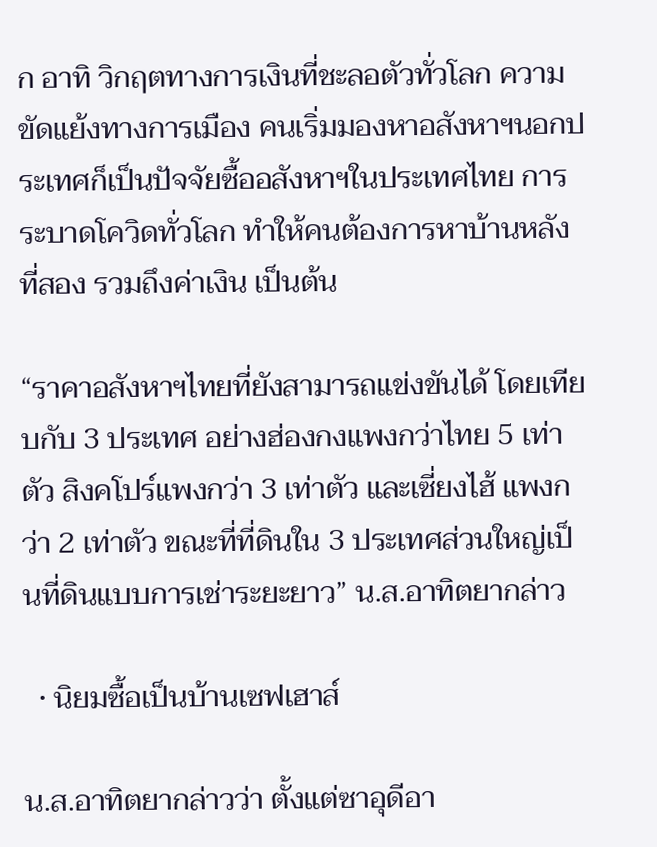ก อาทิ วิกฤตทางการเงินที่ชะลอตัวทั่วโลก ความขัดแย้งทางการเมือง คนเริ่มมองหาอสังหาฯนอกประเทศก็เป็นปัจจัยซื้ออสังหาฯในประเทศไทย การระบาดโควิดทั่วโลก ทำให้คนต้องการหาบ้านหลังที่สอง รวมถึงค่าเงิน เป็นต้น

“ราคาอสังหาฯไทยที่ยังสามารถแข่งขันได้ โดยเทียบกับ 3 ประเทศ อย่างฮ่องกงแพงกว่าไทย 5 เท่าตัว สิงคโปร์แพงกว่า 3 เท่าตัว และเซี่ยงไฮ้ แพงกว่า 2 เท่าตัว ขณะที่ที่ดินใน 3 ประเทศส่วนใหญ่เป็นที่ดินแบบการเช่าระยะยาว” น.ส.อาทิตยากล่าว

  • นิยมซื้อเป็นบ้านเซฟเฮาส์

น.ส.อาทิตยากล่าวว่า ตั้งแต่ซาอุดีอา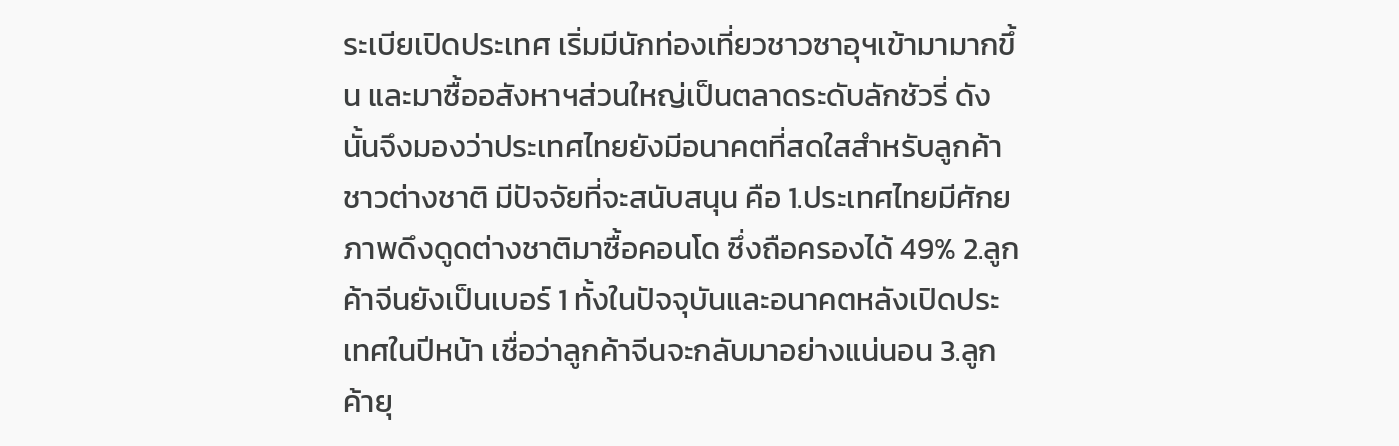ระเบียเปิดประเทศ เริ่มมีนักท่องเที่ยวชาวซาอุฯเข้ามามากขึ้น และมาซื้ออสังหาฯส่วนใหญ่เป็นตลาดระดับลักชัวรี่ ดังนั้นจึงมองว่าประเทศไทยยังมีอนาคตที่สดใสสำหรับลูกค้าชาวต่างชาติ มีปัจจัยที่จะสนับสนุน คือ 1.ประเทศไทยมีศักยภาพดึงดูดต่างชาติมาซื้อคอนโด ซึ่งถือครองได้ 49% 2.ลูกค้าจีนยังเป็นเบอร์ 1 ทั้งในปัจจุบันและอนาคตหลังเปิดประเทศในปีหน้า เชื่อว่าลูกค้าจีนจะกลับมาอย่างแน่นอน 3.ลูกค้ายุ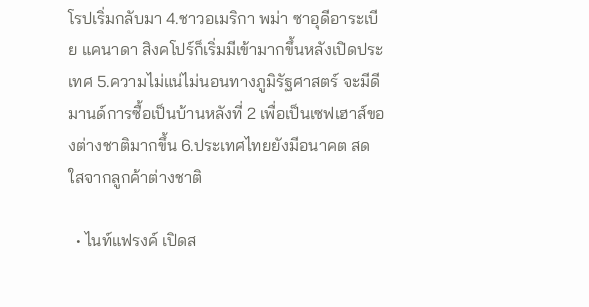โรปเริ่มกลับมา 4.ชาวอเมริกา พม่า ซาอุดีอาระเบีย แคนาดา สิงคโปร์ก็เริ่มมีเข้ามากขึ้นหลังเปิดประเทศ 5.ความไม่แน่ไม่นอนทางภูมิรัฐศาสตร์ จะมีดีมานด์การซื้อเป็นบ้านหลังที่ 2 เพื่อเป็นเซฟเฮาส์ของต่างชาติมากขึ้น 6.ประเทศไทยยังมีอนาคต สดใสจากลูกค้าต่างชาติ

  • ไนท์แฟรงค์ เปิดส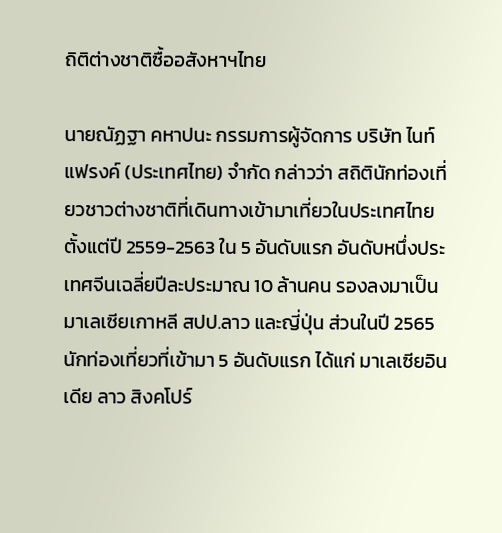ถิติต่างชาติซื้ออสังหาฯไทย

นายณัฏฐา คหาปนะ กรรมการผู้จัดการ บริษัท ไนท์แฟรงค์ (ประเทศไทย) จำกัด กล่าวว่า สถิตินักท่องเที่ยวชาวต่างชาติที่เดินทางเข้ามาเที่ยวในประเทศไทย ตั้งแต่ปี 2559-2563 ใน 5 อันดับแรก อันดับหนึ่งประเทศจีนเฉลี่ยปีละประมาณ 10 ล้านคน รองลงมาเป็นมาเลเซียเกาหลี สปป.ลาว และญี่ปุ่น ส่วนในปี 2565 นักท่องเที่ยวที่เข้ามา 5 อันดับแรก ได้แก่ มาเลเซียอินเดีย ลาว สิงคโปร์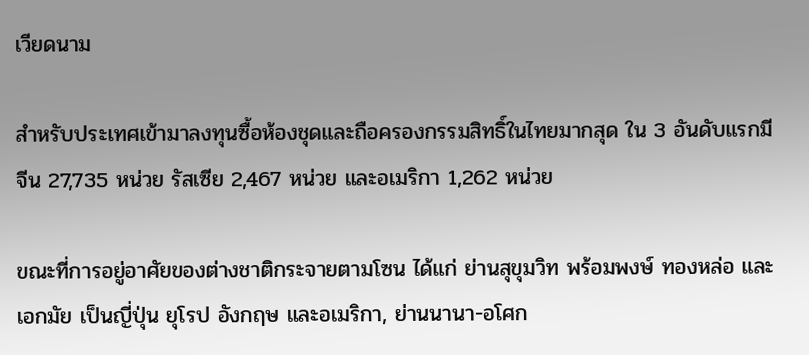เวียดนาม

สำหรับประเทศเข้ามาลงทุนซื้อห้องชุดและถือครองกรรมสิทธิ์ในไทยมากสุด ใน 3 อันดับแรกมีจีน 27,735 หน่วย รัสเซีย 2,467 หน่วย และอเมริกา 1,262 หน่วย

ขณะที่การอยู่อาศัยของต่างชาติกระจายตามโซน ได้แก่ ย่านสุขุมวิท พร้อมพงษ์ ทองหล่อ และเอกมัย เป็นญี่ปุ่น ยุโรป อังกฤษ และอเมริกา, ย่านนานา-อโศก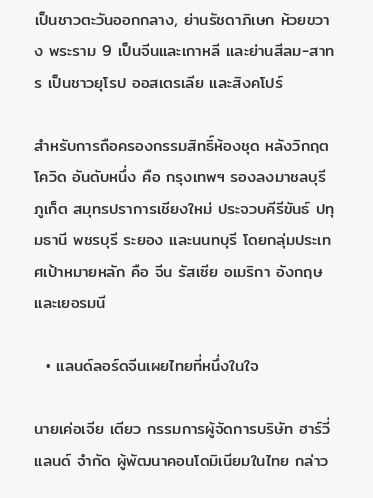เป็นชาวตะวันออกกลาง, ย่านรัชดาภิเษก ห้วยขวาง พระราม 9 เป็นจีนและเกาหลี และย่านสีลม-สาทร เป็นชาวยุโรป ออสเตรเลีย และสิงคโปร์

สำหรับการถือครองกรรมสิทธิ์ห้องชุด หลังวิกฤตโควิด อันดับหนึ่ง คือ กรุงเทพฯ รองลงมาชลบุรี ภูเก็ต สมุทรปราการเชียงใหม่ ประจวบคีรีขันธ์ ปทุมธานี พชรบุรี ระยอง และนนทบุรี โดยกลุ่มประเทศเป้าหมายหลัก คือ จีน รัสเซีย อเมริกา อังกฤษและเยอรมนี

  • แลนด์ลอร์ดจีนเผยไทยที่หนึ่งในใจ

นายเค่อเจีย เตียว กรรมการผู้จัดการบริษัท ฮาร์วี่แลนด์ จำกัด ผู้พัฒนาคอนโดมิเนียมในไทย กล่าว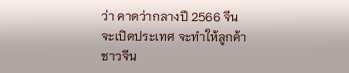ว่า คาดว่ากลางปี 2566 จีนจะเปิดประเทศ จะทำให้ลูกค้าชาวจีน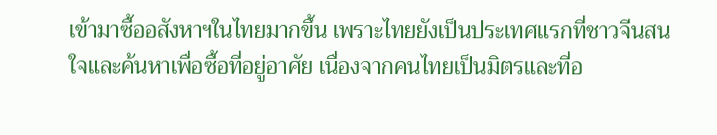เข้ามาซื้ออสังหาฯในไทยมากขึ้น เพราะไทยยังเป็นประเทศแรกที่ชาวจีนสนใจและค้นหาเพื่อซื้อที่อยู่อาศัย เนื่องจากคนไทยเป็นมิตรและที่อ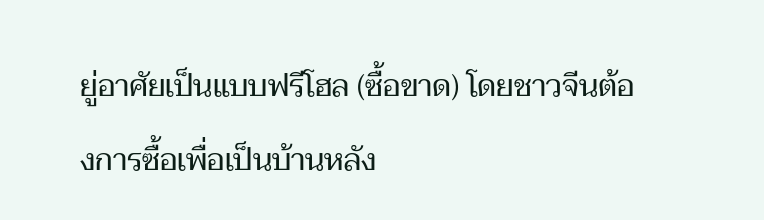ยู่อาศัยเป็นแบบฟรีโฮล (ซื้อขาด) โดยชาวจีนต้องการซื้อเพื่อเป็นบ้านหลัง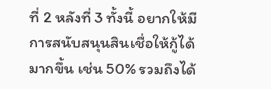ที่ 2 หลังที่ 3 ทั้งนี้ อยากให้มีการสนับสนุนสินเชื่อให้กู้ได้มากขึ้น เช่น 50% รวมถึงได้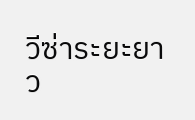วีซ่าระยะยาว